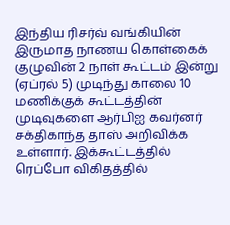இந்திய ரிசர்வ் வங்கியின் இருமாத நாணய கொள்கைக் குழுவின் 2 நாள் கூட்டம் இன்று (ஏப்ரல் 5) முடிந்து காலை 10 மணிக்குக் கூட்டத்தின் முடிவுகளை ஆர்பிஐ கவர்னர் சக்திகாந்த தாஸ் அறிவிக்க உள்ளார். இக்கூட்டத்தில் ரெப்போ விகிதத்தில்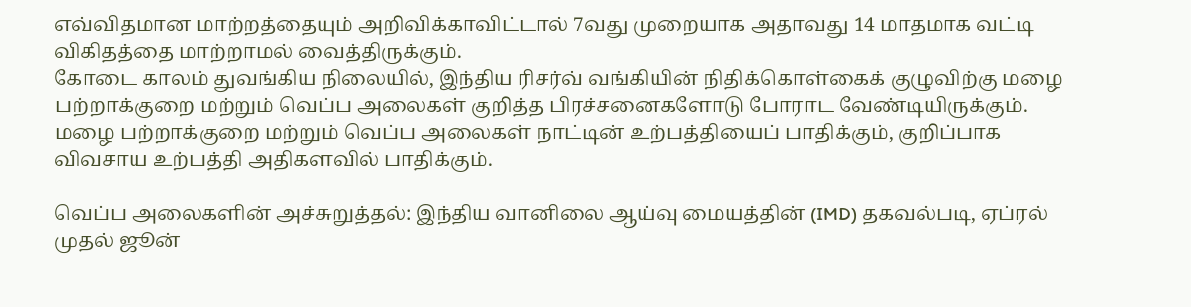எவ்விதமான மாற்றத்தையும் அறிவிக்காவிட்டால் 7வது முறையாக அதாவது 14 மாதமாக வட்டி விகிதத்தை மாற்றாமல் வைத்திருக்கும்.
கோடை காலம் துவங்கிய நிலையில், இந்திய ரிசர்வ் வங்கியின் நிதிக்கொள்கைக் குழுவிற்கு மழை பற்றாக்குறை மற்றும் வெப்ப அலைகள் குறித்த பிரச்சனைகளோடு போராட வேண்டியிருக்கும். மழை பற்றாக்குறை மற்றும் வெப்ப அலைகள் நாட்டின் உற்பத்தியைப் பாதிக்கும், குறிப்பாக விவசாய உற்பத்தி அதிகளவில் பாதிக்கும்.

வெப்ப அலைகளின் அச்சுறுத்தல்: இந்திய வானிலை ஆய்வு மையத்தின் (IMD) தகவல்படி, ஏப்ரல் முதல் ஜூன்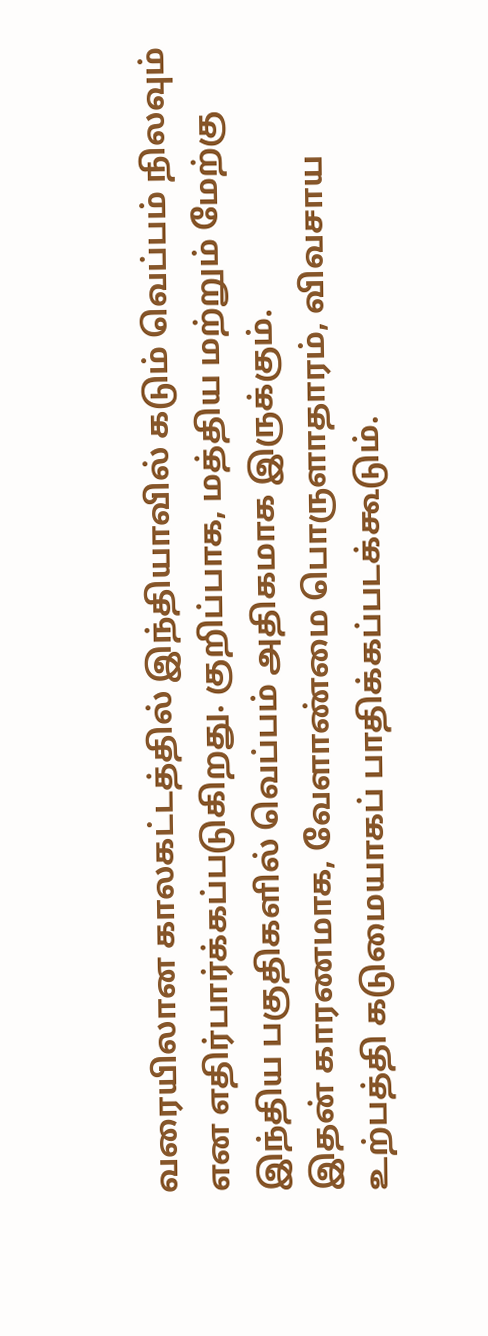வரையிலான காலகட்டத்தில் இந்தியாவில் கடும் வெப்பம் நிலவும் என எதிர்பார்க்கப்படுகிறது. குறிப்பாக, மத்திய மற்றும் மேற்கு இந்திய பகுதிகளில் வெப்பம் அதிகமாக இருக்கும்.
இதன் காரணமாக, வேளாண்மை பொருளாதாரம், விவசாய உற்பத்தி கடுமையாகப் பாதிக்கப்படக்கூடும்.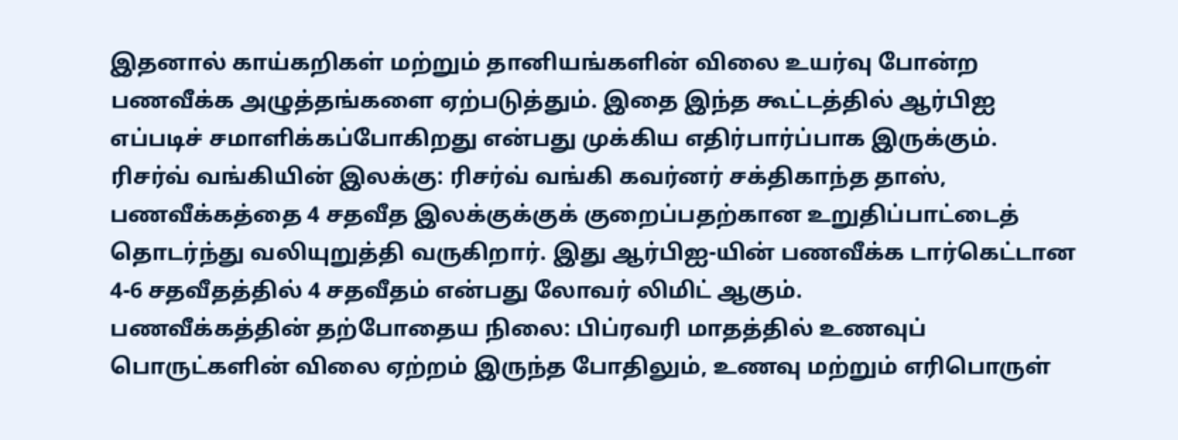இதனால் காய்கறிகள் மற்றும் தானியங்களின் விலை உயர்வு போன்ற பணவீக்க அழுத்தங்களை ஏற்படுத்தும். இதை இந்த கூட்டத்தில் ஆர்பிஐ எப்படிச் சமாளிக்கப்போகிறது என்பது முக்கிய எதிர்பார்ப்பாக இருக்கும்.
ரிசர்வ் வங்கியின் இலக்கு: ரிசர்வ் வங்கி கவர்னர் சக்திகாந்த தாஸ், பணவீக்கத்தை 4 சதவீத இலக்குக்குக் குறைப்பதற்கான உறுதிப்பாட்டைத் தொடர்ந்து வலியுறுத்தி வருகிறார். இது ஆர்பிஐ-யின் பணவீக்க டார்கெட்டான 4-6 சதவீதத்தில் 4 சதவீதம் என்பது லோவர் லிமிட் ஆகும்.
பணவீக்கத்தின் தற்போதைய நிலை: பிப்ரவரி மாதத்தில் உணவுப் பொருட்களின் விலை ஏற்றம் இருந்த போதிலும், உணவு மற்றும் எரிபொருள்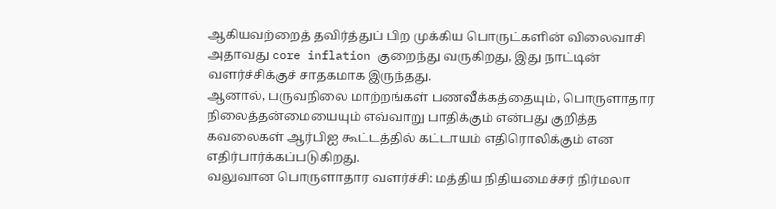ஆகியவற்றைத் தவிர்த்துப் பிற முக்கிய பொருட்களின் விலைவாசி அதாவது core inflation குறைந்து வருகிறது, இது நாட்டின் வளர்ச்சிக்குச் சாதகமாக இருந்தது.
ஆனால், பருவநிலை மாற்றங்கள் பணவீக்கத்தையும், பொருளாதார நிலைத்தன்மையையும் எவ்வாறு பாதிக்கும் என்பது குறித்த கவலைகள் ஆர்பிஐ கூட்டத்தில் கட்டாயம் எதிரொலிக்கும் என எதிர்பார்க்கப்படுகிறது.
வலுவான பொருளாதார வளர்ச்சி: மத்திய நிதியமைச்சர் நிர்மலா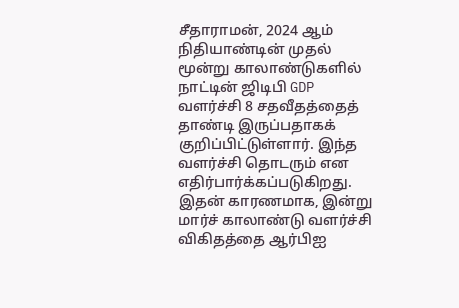சீதாராமன், 2024 ஆம் நிதியாண்டின் முதல் மூன்று காலாண்டுகளில் நாட்டின் ஜிடிபி GDP வளர்ச்சி 8 சதவீதத்தைத் தாண்டி இருப்பதாகக் குறிப்பிட்டுள்ளார். இந்த வளர்ச்சி தொடரும் என எதிர்பார்க்கப்படுகிறது.
இதன் காரணமாக, இன்று மார்ச் காலாண்டு வளர்ச்சி விகிதத்தை ஆர்பிஐ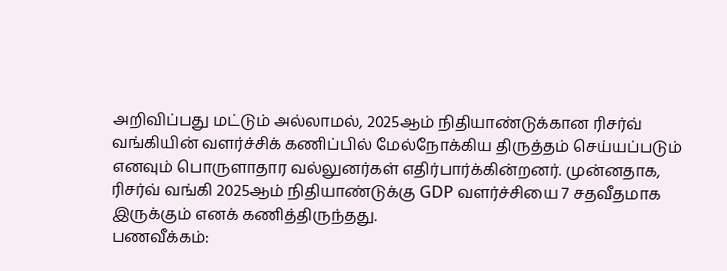அறிவிப்பது மட்டும் அல்லாமல், 2025ஆம் நிதியாண்டுக்கான ரிசர்வ் வங்கியின் வளர்ச்சிக் கணிப்பில் மேல்நோக்கிய திருத்தம் செய்யப்படும் எனவும் பொருளாதார வல்லுனர்கள் எதிர்பார்க்கின்றனர். முன்னதாக, ரிசர்வ் வங்கி 2025ஆம் நிதியாண்டுக்கு GDP வளர்ச்சியை 7 சதவீதமாக இருக்கும் எனக் கணித்திருந்தது.
பணவீக்கம்: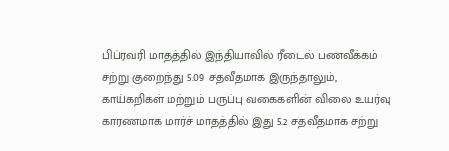பிப்ரவரி மாதத்தில் இந்தியாவில் ரீடைல் பணவீக்கம் சற்று குறைந்து 5.09 சதவீதமாக இருந்தாலும், காய்கறிகள் மற்றும் பருப்பு வகைகளின் விலை உயர்வு காரணமாக மார்ச் மாதத்தில் இது 5.2 சதவீதமாக சற்று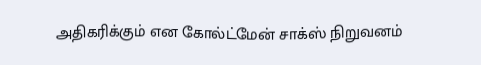அதிகரிக்கும் என கோல்ட்மேன் சாக்ஸ் நிறுவனம்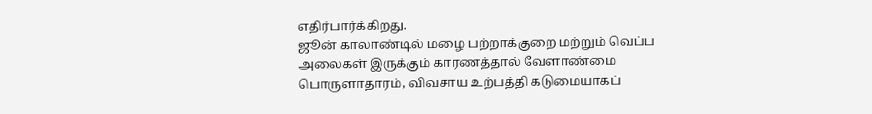எதிர்பார்க்கிறது.
ஜூன் காலாண்டில் மழை பற்றாக்குறை மற்றும் வெப்ப அலைகள் இருக்கும் காரணத்தால் வேளாண்மை பொருளாதாரம், விவசாய உற்பத்தி கடுமையாகப்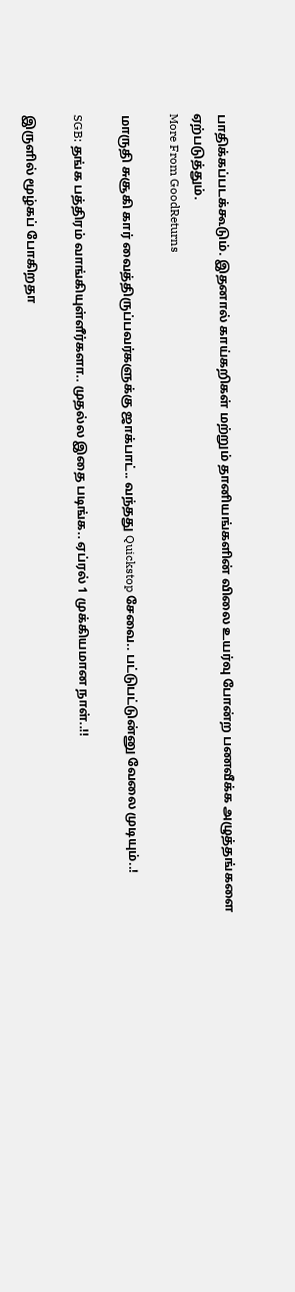பாதிக்கப்படக்கூடும். இதனால் காய்கறிகள் மற்றும் தானியங்களின் விலை உயர்வு போன்ற பணவீக்க அழுத்தங்களை ஏற்படுத்தும்.
More From GoodReturns

மாருதி சுசூகி கார் வைத்திருப்பவர்களுக்கு ஜாக்பாட்.. வந்தது Quickstop சேவை.. பட்டுபட்டுன்னு வேலை முடியும்..!

SGB: தங்க பத்திரம் வாங்கியுள்ளீர்களா.. முதல்ல இதை படிங்க.. ஏப்ரல் 1 முக்கியமான நாள்..!!

இருளில் மூழ்கப் போகிறதா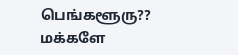பெங்களூரு?? மக்களே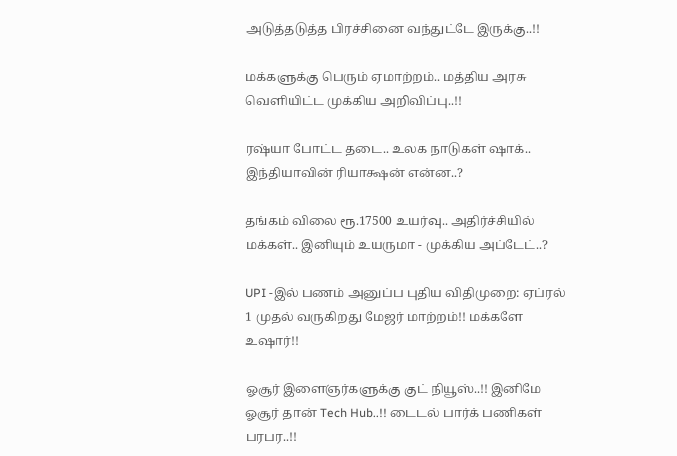அடுத்தடுத்த பிரச்சினை வந்துட்டே இருக்கு..!!

மக்களுக்கு பெரும் ஏமாற்றம்.. மத்திய அரசு வெளியிட்ட முக்கிய அறிவிப்பு..!!

ரஷ்யா போட்ட தடை.. உலக நாடுகள் ஷாக்.. இந்தியாவின் ரியாக்ஷன் என்ன..?

தங்கம் விலை ரூ.17500 உயர்வு.. அதிர்ச்சியில் மக்கள்.. இனியும் உயருமா - முக்கிய அப்டேட்..?

UPI -இல் பணம் அனுப்ப புதிய விதிமுறை: ஏப்ரல் 1 முதல் வருகிறது மேஜர் மாற்றம்!! மக்களே உஷார்!!

ஓசூர் இளைஞர்களுக்கு குட் நியூஸ்..!! இனிமே ஓசூர் தான் Tech Hub..!! டைடல் பார்க் பணிகள் பரபர..!!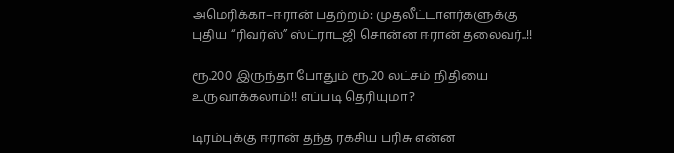அமெரிக்கா–ஈரான் பதற்றம்: முதலீட்டாளர்களுக்கு புதிய “ரிவர்ஸ்” ஸ்ட்ராடஜி சொன்ன ஈரான் தலைவர்..!!

ரூ.200 இருந்தா போதும் ரூ.20 லட்சம் நிதியை உருவாக்கலாம்!! எப்படி தெரியுமா?

டிரம்புக்கு ஈரான் தந்த ரகசிய பரிசு என்ன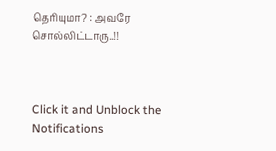தெரியுமா? : அவரே சொல்லிட்டாரு..!!



Click it and Unblock the Notifications